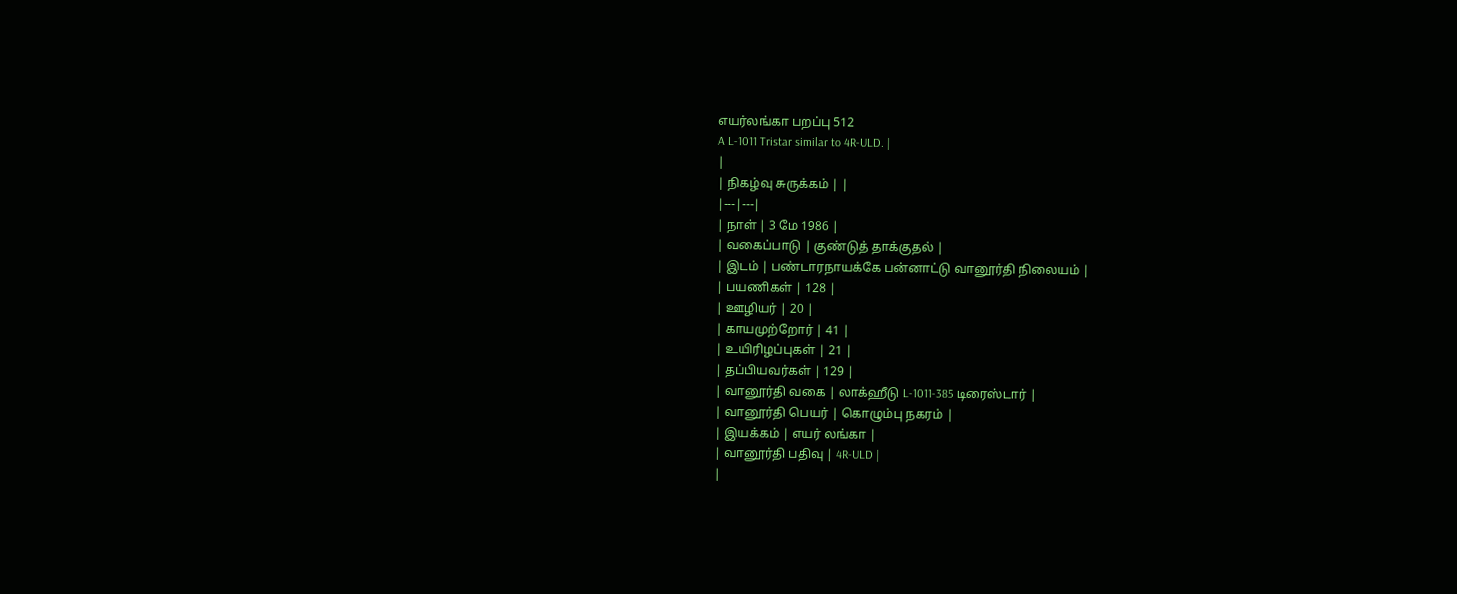எயர்லங்கா பறப்பு 512
A L-1011 Tristar similar to 4R-ULD. |
|
| நிகழ்வு சுருக்கம் | |
|---|---|
| நாள் | 3 மே 1986 |
| வகைப்பாடு | குண்டுத் தாக்குதல் |
| இடம் | பண்டாரநாயக்கே பன்னாட்டு வானூர்தி நிலையம் |
| பயணிகள் | 128 |
| ஊழியர் | 20 |
| காயமுற்றோர் | 41 |
| உயிரிழப்புகள் | 21 |
| தப்பியவர்கள் | 129 |
| வானூர்தி வகை | லாக்ஹீடு L-1011-385 டிரைஸ்டார் |
| வானூர்தி பெயர் | கொழும்பு நகரம் |
| இயக்கம் | எயர் லங்கா |
| வானூர்தி பதிவு | 4R-ULD |
|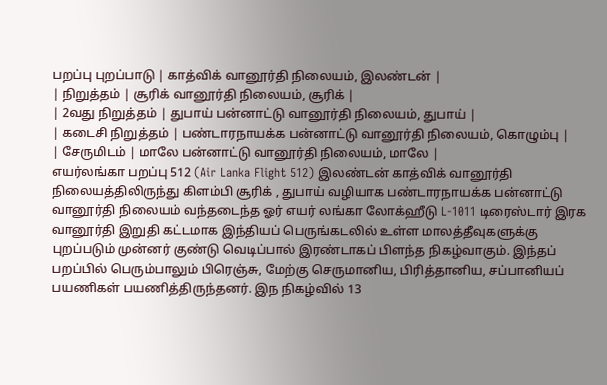பறப்பு புறப்பாடு | காத்விக் வானூர்தி நிலையம், இலண்டன் |
| நிறுத்தம் | சூரிக் வானூர்தி நிலையம், சூரிக் |
| 2வது நிறுத்தம் | துபாய் பன்னாட்டு வானூர்தி நிலையம், துபாய் |
| கடைசி நிறுத்தம் | பண்டாரநாயக்க பன்னாட்டு வானூர்தி நிலையம், கொழும்பு |
| சேருமிடம் | மாலே பன்னாட்டு வானூர்தி நிலையம், மாலே |
எயர்லங்கா பறப்பு 512 (Air Lanka Flight 512) இலண்டன் காத்விக் வானூர்தி நிலையத்திலிருந்து கிளம்பி சூரிக் , துபாய் வழியாக பண்டாரநாயக்க பன்னாட்டு வானூர்தி நிலையம் வந்தடைந்த ஓர் எயர் லங்கா லோக்ஹீடு L-1011 டிரைஸ்டார் இரக வானூர்தி இறுதி கட்டமாக இந்தியப் பெருங்கடலில் உள்ள மாலத்தீவுகளுக்கு புறப்படும் முன்னர் குண்டு வெடிப்பால் இரண்டாகப் பிளந்த நிகழ்வாகும். இந்தப் பறப்பில் பெரும்பாலும் பிரெஞ்சு, மேற்கு செருமானிய, பிரித்தானிய, சப்பானியப் பயணிகள் பயணித்திருந்தனர். இந நிகழ்வில் 13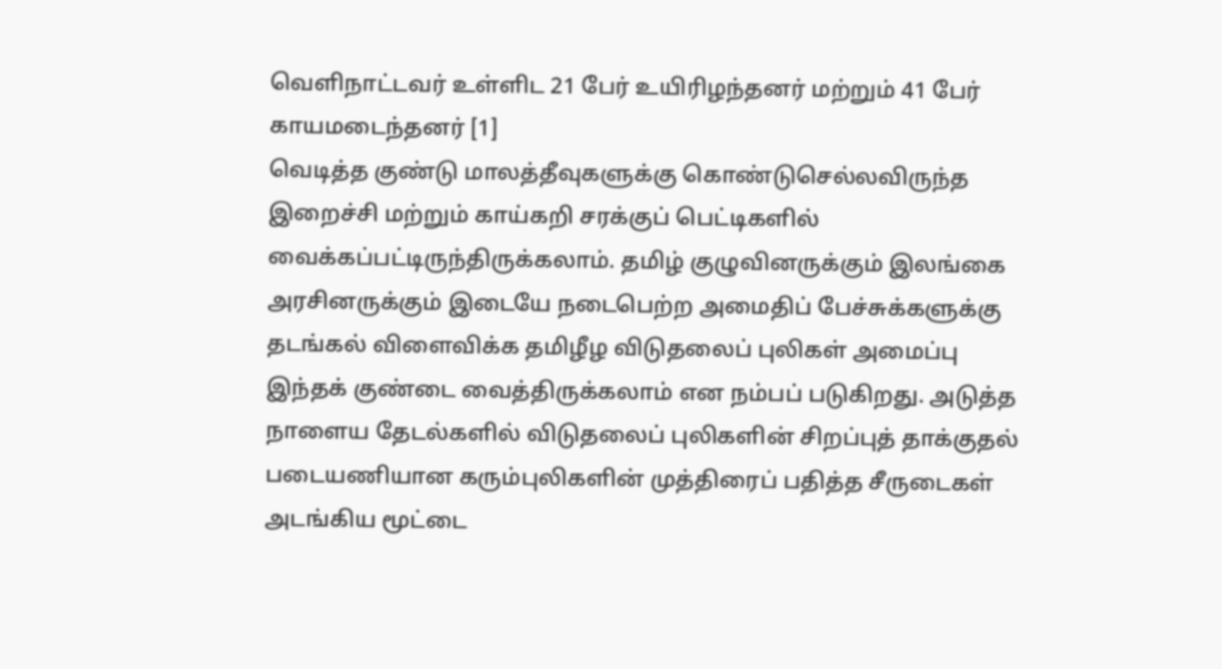வெளிநாட்டவர் உள்ளிட 21 பேர் உயிரிழந்தனர் மற்றும் 41 பேர் காயமடைந்தனர் [1]
வெடித்த குண்டு மாலத்தீவுகளுக்கு கொண்டுசெல்லவிருந்த இறைச்சி மற்றும் காய்கறி சரக்குப் பெட்டிகளில் வைக்கப்பட்டிருந்திருக்கலாம். தமிழ் குழுவினருக்கும் இலங்கை அரசினருக்கும் இடையே நடைபெற்ற அமைதிப் பேச்சுக்களுக்கு தடங்கல் விளைவிக்க தமிழீழ விடுதலைப் புலிகள் அமைப்பு இந்தக் குண்டை வைத்திருக்கலாம் என நம்பப் படுகிறது. அடுத்த நாளைய தேடல்களில் விடுதலைப் புலிகளின் சிறப்புத் தாக்குதல் படையணியான கரும்புலிகளின் முத்திரைப் பதித்த சீருடைகள் அடங்கிய மூட்டை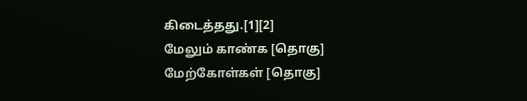கிடைத்தது.[1][2]
மேலும் காண்க [தொகு]
மேற்கோள்கள் [தொகு]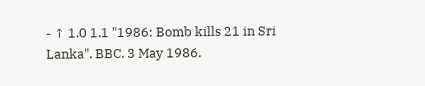- ↑ 1.0 1.1 "1986: Bomb kills 21 in Sri Lanka". BBC. 3 May 1986.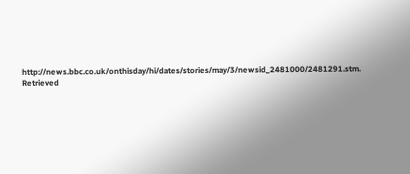http://news.bbc.co.uk/onthisday/hi/dates/stories/may/3/newsid_2481000/2481291.stm. Retrieved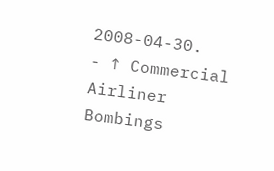2008-04-30.
- ↑ Commercial Airliner Bombings